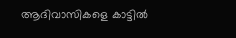ആദിവാസികളെ കാട്ടില്‍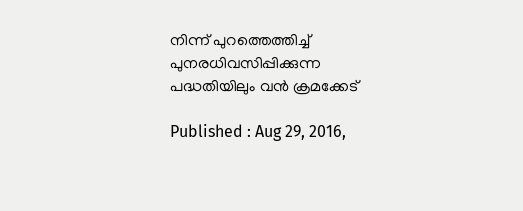നിന്ന് പുറത്തെത്തിച്ച് പുനരധിവസിപ്പിക്കുന്ന പദ്ധതിയിലും വന്‍ ക്രമക്കേട്

Published : Aug 29, 2016,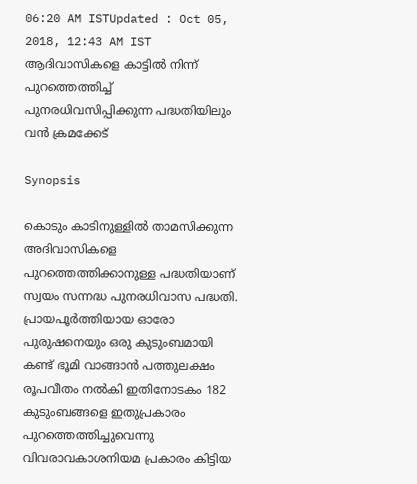06:20 AM ISTUpdated : Oct 05, 2018, 12:43 AM IST
ആദിവാസികളെ കാട്ടില്‍ നിന്ന് പുറത്തെത്തിച്ച് പുനരധിവസിപ്പിക്കുന്ന പദ്ധതിയിലും വന്‍ ക്രമക്കേട്

Synopsis

കൊടും കാടിനുള്ളില്‍ താമസിക്കുന്ന അദിവാസികളെ പുറത്തെത്തിക്കാനുള്ള പദ്ധതിയാണ് സ്വയം സന്നദ്ധ പുനരധിവാസ പദ്ധതി. പ്രായപൂ‍ര്‍ത്തിയായ ഓരോ പുരുഷനെയും ഒരു കുടുംബമായി കണ്ട് ഭൂമി വാങ്ങാന്‍ പത്തുലക്ഷം രൂപവീതം നല്‍കി ഇതിനോടകം 182 കുടുംബങ്ങളെ ഇതുപ്രകാരം പുറത്തെത്തിച്ചുവെന്നു വിവരാവകാശനിയമ പ്രകാരം കിട്ടിയ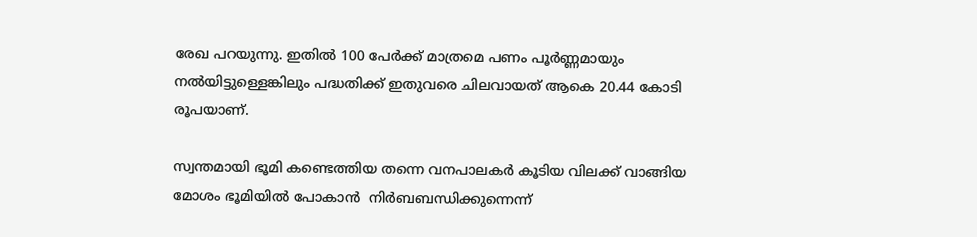രേഖ പറയുന്നു. ഇതില്‍ 100 പേര്‍ക്ക് മാത്രമെ പണം പൂര്‍ണ്ണമായും നല്‍യിട്ടുള്ളെങ്കിലും പദ്ധതിക്ക് ഇതുവരെ ചിലവായത് ആകെ 20.44 കോടി രൂപയാണ്.

സ്വന്തമായി ഭൂമി കണ്ടെത്തിയ തന്നെ വനപാലകര്‍ കൂടിയ വിലക്ക് വാങ്ങിയ മോശം ഭൂമിയില്‍ പോകാന്‍  നിര്‍ബബന്ധിക്കുന്നെന്ന്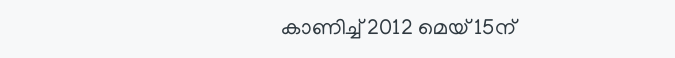കാണിച്ച് 2012 മെയ് 15ന്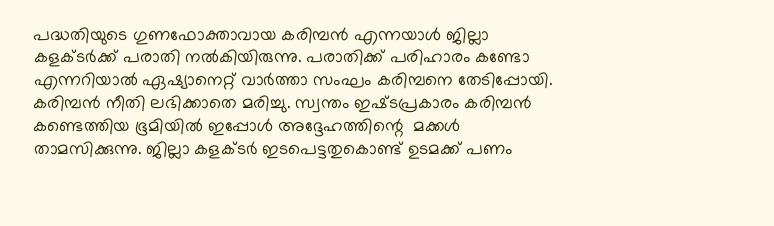പദ്ധതിയുടെ ഗുണഫോക്താവായ കരിമ്പന്‍ എന്നയാള്‍ ജില്ലാ കളക്ടര്‍ക്ക് പരാതി നല്‍കിയിരുന്നു. പരാതിക്ക് പരിഹാരം കണ്ടോ എന്നറിയാല്‍ ഏഷ്യാനെറ്റ് വാര്‍ത്താ സംഘം കരിമ്പനെ തേടിപ്പോയി.  കരിമ്പന്‍ നീതി ലഭിക്കാതെ മരിച്ചു. സ്വന്തം ഇഷ്‌ടപ്രകാരം കരിമ്പന്‍ കണ്ടെത്തിയ ഭൂമിയില്‍ ഇപ്പോള്‍ അദ്ദേഹത്തിന്റെ  മക്കള്‍ താമസിക്കുന്നു. ജില്ലാ കളക്ടര്‍ ഇടപെട്ടതുകൊണ്ട് ഉടമക്ക് പണം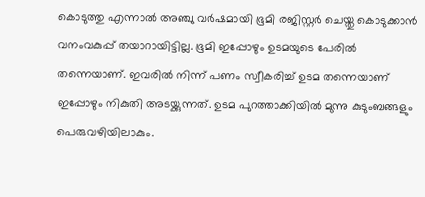കൊടുത്തു എന്നാല്‍ അഞ്ചു വര്‍ഷമായി ഭൂമി രജിസ്റ്റര്‍ ചെയ്തു കൊടുക്കാന്‍ വനംവകുപ്പ് തയാറായിട്ടില്ല. ഭൂമി ഇപ്പോഴും ഉടമയുടെ പേരില്‍ തന്നെയാണ്. ഇവരില്‍ നിന്ന് പണം സ്വീകരിച്ച് ഉടമ തന്നെയാണ് ഇപ്പോഴും നികുതി അടയ്ക്കുന്നത്. ഉടമ പുറത്താക്കിയില്‍ മുന്നു കുടുംബങ്ങളും പെരുവഴിയിലാകും.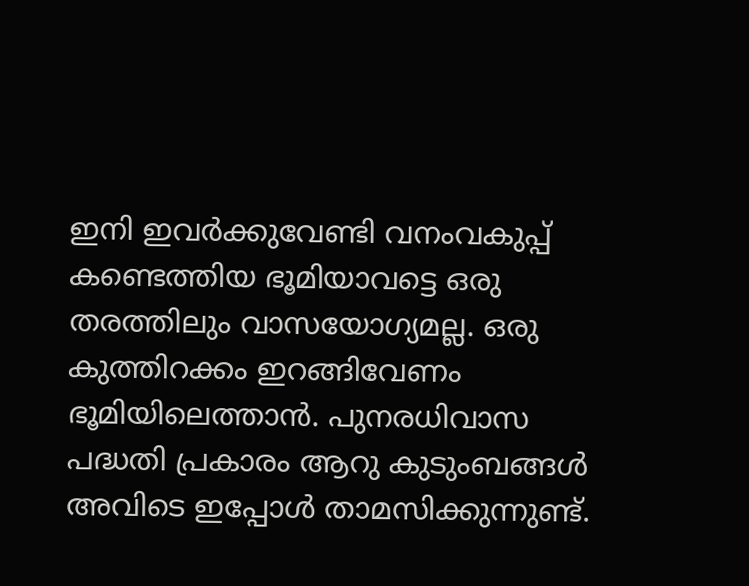ഇനി ഇവര്‍ക്കുവേണ്ടി വനംവകുപ്പ് കണ്ടെത്തിയ ഭൂമിയാവട്ടെ ഒരു തരത്തിലും വാസയോഗ്യമല്ല. ഒരു കുത്തിറക്കം ഇറങ്ങിവേണം ഭൂമിയിലെത്താന്‍‍. പുനരധിവാസ പദ്ധതി പ്രകാരം ആറു കുടുംബങ്ങള്‍ അവിടെ ഇപ്പോള്‍ താമസിക്കുന്നുണ്ട്.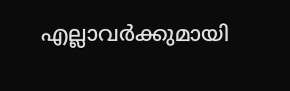എല്ലാവര്‍ക്കുമായി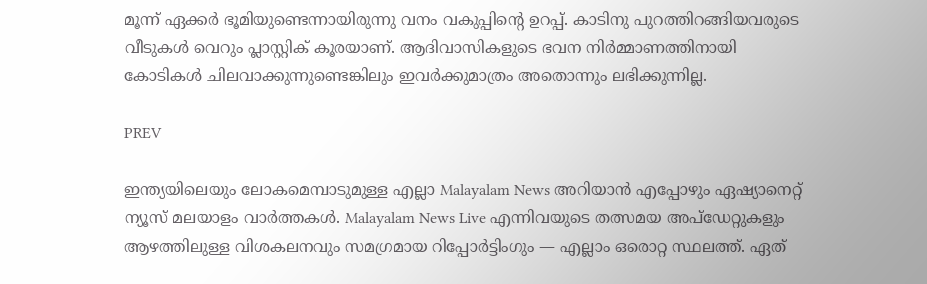മൂന്ന് ഏക്കര്‍ ഭൂമിയുണ്ടെന്നായിരുന്നു വനം വകുപ്പിന്റെ ഉറപ്പ്. കാടിനു പുറത്തിറങ്ങിയവരുടെ വീടുകള്‍ വെറും പ്ലാസ്റ്റിക് കൂരയാണ്. ആദിവാസികളുടെ ഭവന നിര്‍മ്മാണത്തിനായി കോടികള്‍ ചിലവാക്കുന്നുണ്ടെങ്കിലും ഇവര്‍ക്കുമാത്രം അതൊന്നും ലഭിക്കുന്നില്ല.

PREV

ഇന്ത്യയിലെയും ലോകമെമ്പാടുമുള്ള എല്ലാ Malayalam News അറിയാൻ എപ്പോഴും ഏഷ്യാനെറ്റ് ന്യൂസ് മലയാളം വാർത്തകൾ. Malayalam News Live എന്നിവയുടെ തത്സമയ അപ്‌ഡേറ്റുകളും ആഴത്തിലുള്ള വിശകലനവും സമഗ്രമായ റിപ്പോർട്ടിംഗും — എല്ലാം ഒരൊറ്റ സ്ഥലത്ത്. ഏത്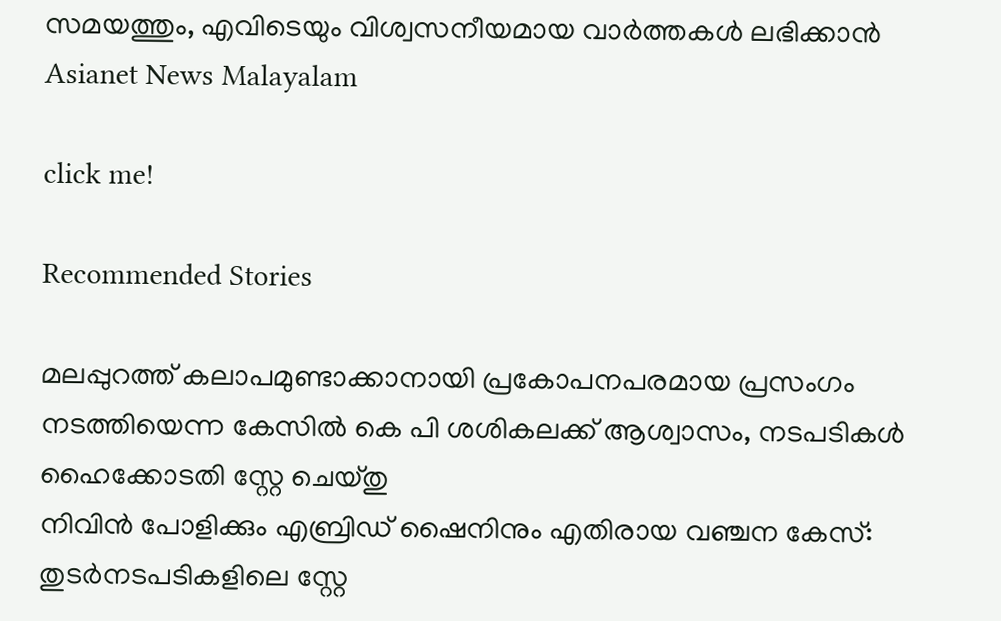സമയത്തും, എവിടെയും വിശ്വസനീയമായ വാർത്തകൾ ലഭിക്കാൻ Asianet News Malayalam

click me!

Recommended Stories

മലപ്പുറത്ത് കലാപമുണ്ടാക്കാനായി പ്രകോപനപരമായ പ്രസംഗം നടത്തിയെന്ന കേസിൽ കെ പി ശശികലക്ക് ആശ്വാസം, നടപടികൾ ഹൈക്കോടതി സ്റ്റേ ചെയ്തു
നിവിൻ പോളിക്കും എബ്രിഡ് ഷൈനിനും എതിരായ വഞ്ചന കേസ്: തുടർനടപടികളിലെ സ്റ്റേ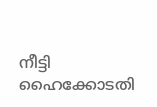നീട്ടി ഹൈക്കോടതി